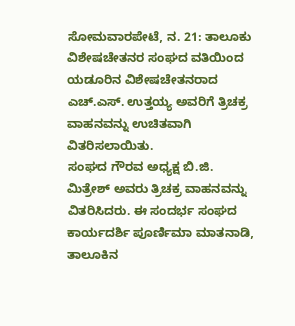ಸೋಮವಾರಪೇಟೆ, ನ. 21: ತಾಲೂಕು ವಿಶೇಷಚೇತನರ ಸಂಘದ ವತಿಯಿಂದ ಯಡೂರಿನ ವಿಶೇಷಚೇತನರಾದ ಎಚ್.ಎಸ್. ಉತ್ತಯ್ಯ ಅವರಿಗೆ ತ್ರಿಚಕ್ರ ವಾಹನವನ್ನು ಉಚಿತವಾಗಿ ವಿತರಿಸಲಾಯಿತು.
ಸಂಘದ ಗೌರವ ಅಧ್ಯಕ್ಷ ಬಿ.ಜಿ. ಮಿತ್ರೇಶ್ ಅವರು ತ್ರಿಚಕ್ರ ವಾಹನವನ್ನು ವಿತರಿಸಿದರು. ಈ ಸಂದರ್ಭ ಸಂಘದ ಕಾರ್ಯದರ್ಶಿ ಪೂರ್ಣಿಮಾ ಮಾತನಾಡಿ, ತಾಲೂಕಿನ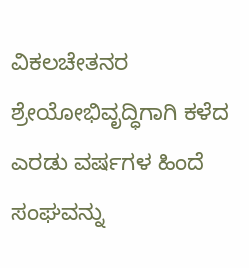ವಿಕಲಚೇತನರ ಶ್ರೇಯೋಭಿವೃದ್ಧಿಗಾಗಿ ಕಳೆದ ಎರಡು ವರ್ಷಗಳ ಹಿಂದೆ ಸಂಘವನ್ನು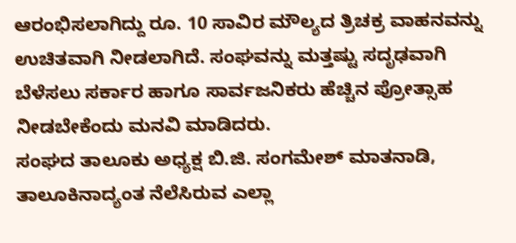ಆರಂಭಿಸಲಾಗಿದ್ದು ರೂ. 10 ಸಾವಿರ ಮೌಲ್ಯದ ತ್ರಿಚಕ್ರ ವಾಹನವನ್ನು ಉಚಿತವಾಗಿ ನೀಡಲಾಗಿದೆ. ಸಂಘವನ್ನು ಮತ್ತಷ್ಟು ಸದೃಢವಾಗಿ ಬೆಳೆಸಲು ಸರ್ಕಾರ ಹಾಗೂ ಸಾರ್ವಜನಿಕರು ಹೆಚ್ಚಿನ ಪ್ರೋತ್ಸಾಹ ನೀಡಬೇಕೆಂದು ಮನವಿ ಮಾಡಿದರು.
ಸಂಘದ ತಾಲೂಕು ಅಧ್ಯಕ್ಷ ಬಿ.ಜಿ. ಸಂಗಮೇಶ್ ಮಾತನಾಡಿ, ತಾಲೂಕಿನಾದ್ಯಂತ ನೆಲೆಸಿರುವ ಎಲ್ಲಾ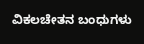ವಿಕಲಚೇತನ ಬಂಧುಗಳು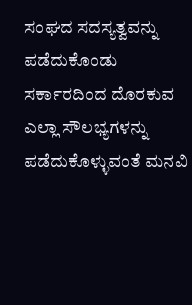ಸಂಘದ ಸದಸ್ಯತ್ವವನ್ನು ಪಡೆದುಕೊಂಡು ಸರ್ಕಾರದಿಂದ ದೊರಕುವ ಎಲ್ಲಾ ಸೌಲಭ್ಯಗಳನ್ನು ಪಡೆದುಕೊಳ್ಳುವಂತೆ ಮನವಿ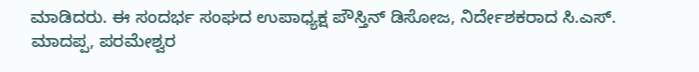ಮಾಡಿದರು. ಈ ಸಂದರ್ಭ ಸಂಘದ ಉಪಾಧ್ಯಕ್ಷ ಪೌಸ್ತಿನ್ ಡಿಸೋಜ, ನಿರ್ದೇಶಕರಾದ ಸಿ.ಎಸ್. ಮಾದಪ್ಪ, ಪರಮೇಶ್ವರ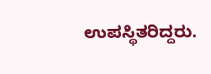ಉಪಸ್ಥಿತರಿದ್ದರು.